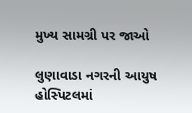મુખ્ય સામગ્રી પર જાઓ

લુણાવાડા નગરની આયુષ હોસ્પિટલમાં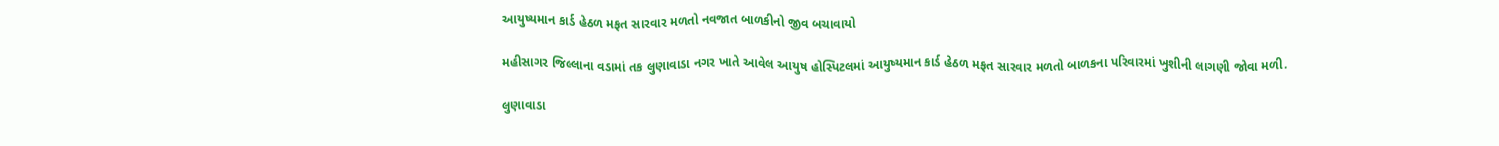આયુષ્યમાન કાર્ડ હેઠળ મફત સારવાર મળતો નવજાત બાળકીનો જીવ બચાવાયો

મહીસાગર જિલ્લાના વડામાં તક લુણાવાડા નગર ખાતે આવેલ આયુષ હોસ્પિટલમાં આયુષ્યમાન કાર્ડ હેઠળ મફત સારવાર મળતો બાળકના પરિવારમાં ખુશીની લાગણી જોવા મળી.

લુણાવાડા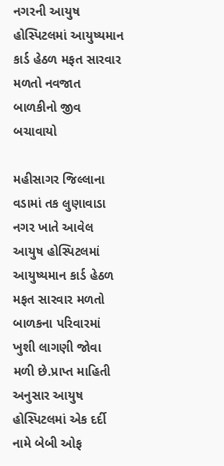નગરની આયુષ હોસ્પિટલમાં આયુષ્યમાન કાર્ડ હેઠળ મફત સારવાર મળતો નવજાત બાળકીનો જીવ બચાવાયો

મહીસાગર જિલ્લાના વડામાં તક લુણાવાડા નગર ખાતે આવેલ આયુષ હોસ્પિટલમાં આયુષ્યમાન કાર્ડ હેઠળ મફત સારવાર મળતો બાળકના પરિવારમાં ખુશી લાગણી જોવા મળી છે.પ્રાપ્ત માહિતી અનુસાર આયુષ હોસ્પિટલમાં એક દર્દી નામે બેબી ઓફ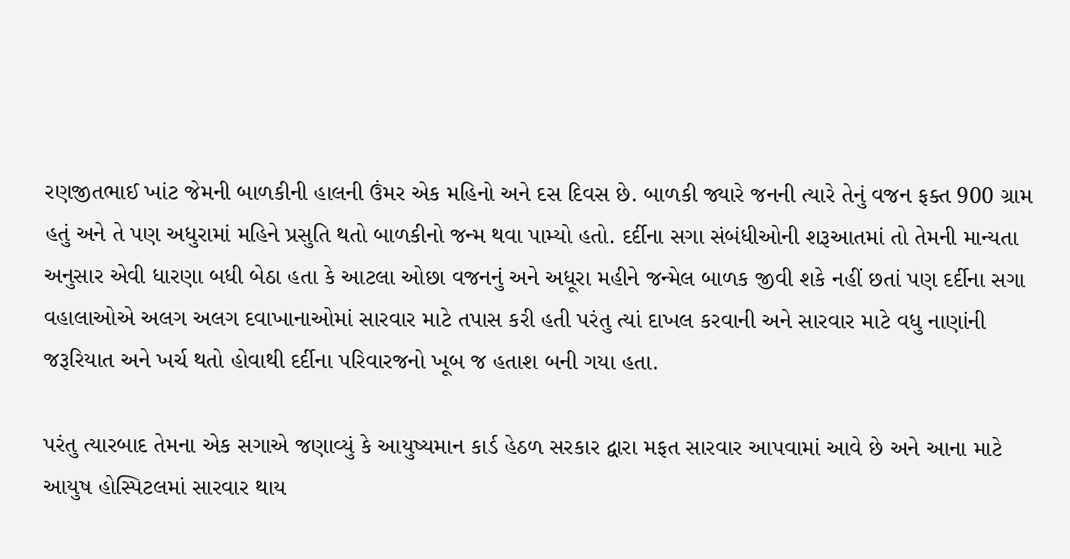રણજીતભાઈ ખાંટ જેમની બાળકીની હાલની ઉંમર એક મહિનો અને દસ દિવસ છે. બાળકી જ્યારે જનની ત્યારે તેનું વજન ફક્ત 900 ગ્રામ હતું અને તે પણ અધુરામાં મહિને પ્રસુતિ થતો બાળકીનો જન્મ થવા પામ્યો હતો. દર્દીના સગા સંબંધીઓની શરૂઆતમાં તો તેમની માન્યતા અનુસાર એવી ધારણા બધી બેઠા હતા કે આટલા ઓછા વજનનું અને અધૂરા મહીને જન્મેલ બાળક જીવી શકે નહીં છતાં પણ દર્દીના સગા વહાલાઓએ અલગ અલગ દવાખાનાઓમાં સારવાર માટે તપાસ કરી હતી પરંતુ ત્યાં દાખલ કરવાની અને સારવાર માટે વધુ નાણાંની જરૂરિયાત અને ખર્ચ થતો હોવાથી દર્દીના પરિવારજનો ખૂબ જ હતાશ બની ગયા હતા.

પરંતુ ત્યારબાદ તેમના એક સગાએ જણાવ્યું કે આયુષ્યમાન કાર્ડ હેઠળ સરકાર દ્વારા મફત સારવાર આપવામાં આવે છે અને આના માટે આયુષ હોસ્પિટલમાં સારવાર થાય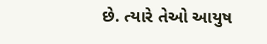છે. ત્યારે તેઓ આયુષ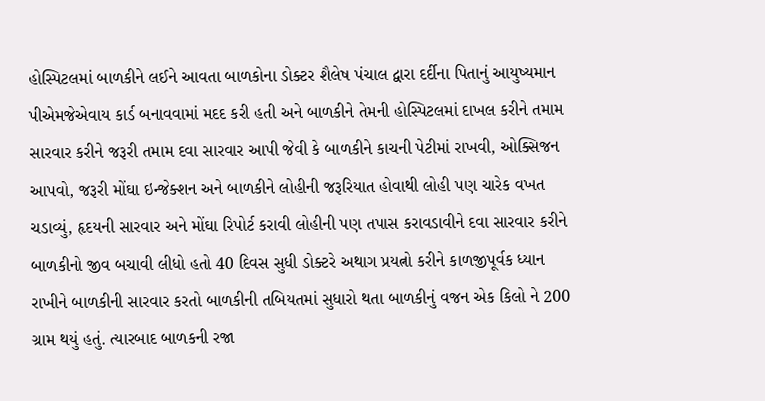હોસ્પિટલમાં બાળકીને લઈને આવતા બાળકોના ડોક્ટર શૈલેષ પંચાલ દ્વારા દર્દીના પિતાનું આયુષ્યમાન પીએમજેએવાય કાર્ડ બનાવવામાં મદદ કરી હતી અને બાળકીને તેમની હોસ્પિટલમાં દાખલ કરીને તમામ સારવાર કરીને જરૂરી તમામ દવા સારવાર આપી જેવી કે બાળકીને કાચની પેટીમાં રાખવી, ઓક્સિજન આપવો, જરૂરી મોંઘા ઇન્જેક્શન અને બાળકીને લોહીની જરૂરિયાત હોવાથી લોહી પણ ચારેક વખત ચડાવ્યું, હૃદયની સારવાર અને મોંઘા રિપોર્ટ કરાવી લોહીની પણ તપાસ કરાવડાવીને દવા સારવાર કરીને બાળકીનો જીવ બચાવી લીધો હતો 40 દિવસ સુધી ડોક્ટરે અથાગ પ્રયત્નો કરીને કાળજીપૂર્વક ધ્યાન રાખીને બાળકીની સારવાર કરતો બાળકીની તબિયતમાં સુધારો થતા બાળકીનું વજન એક કિલો ને 200 ગ્રામ થયું હતું. ત્યારબાદ બાળકની રજા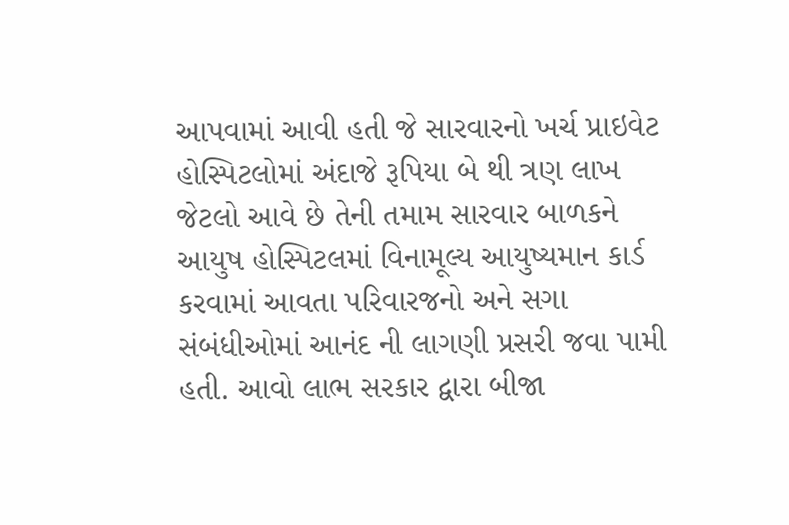આપવામાં આવી હતી જે સારવારનો ખર્ચ પ્રાઇવેટ હોસ્પિટલોમાં અંદાજે રૂપિયા બે થી ત્રણ લાખ જેટલો આવે છે તેની તમામ સારવાર બાળકને આયુષ હોસ્પિટલમાં વિનામૂલ્ય આયુષ્યમાન કાર્ડ કરવામાં આવતા પરિવારજનો અને સગા સંબંધીઓમાં આનંદ ની લાગણી પ્રસરી જવા પામી હતી. આવો લાભ સરકાર દ્વારા બીજા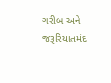ગરીબ અને જરૂરિયાતમંદ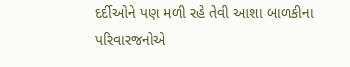દર્દીઓને પણ મળી રહે તેવી આશા બાળકીના પરિવારજનોએ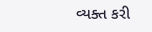વ્યક્ત કરી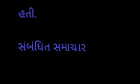હતી.

સંબંધિત સમાચાર